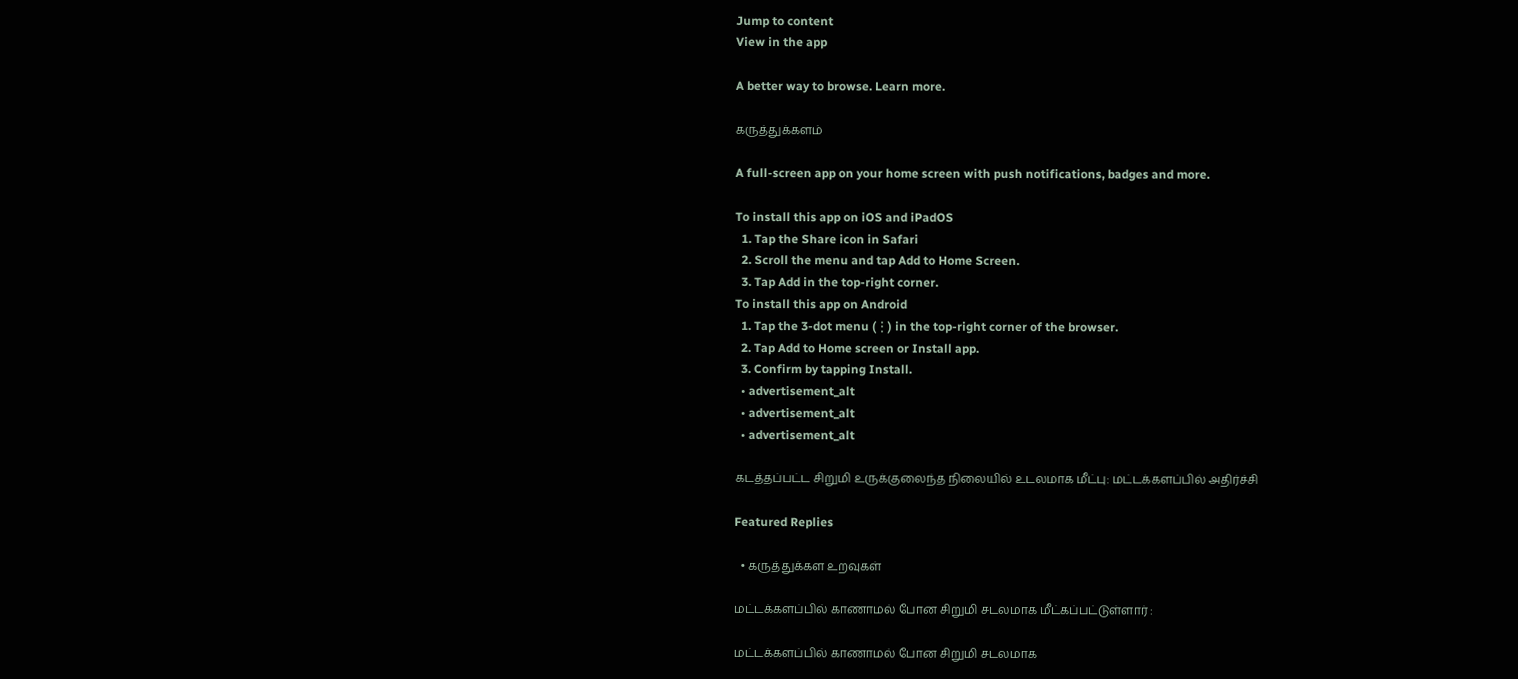Jump to content
View in the app

A better way to browse. Learn more.

கருத்துக்களம்

A full-screen app on your home screen with push notifications, badges and more.

To install this app on iOS and iPadOS
  1. Tap the Share icon in Safari
  2. Scroll the menu and tap Add to Home Screen.
  3. Tap Add in the top-right corner.
To install this app on Android
  1. Tap the 3-dot menu (⋮) in the top-right corner of the browser.
  2. Tap Add to Home screen or Install app.
  3. Confirm by tapping Install.
  • advertisement_alt
  • advertisement_alt
  • advertisement_alt

கடத்தப்பட்ட சிறுமி உருக்குலைந்த நிலையில் உடலமாக மீட்பு: மட்டக்களப்பில் அதிர்ச்சி

Featured Replies

  • கருத்துக்கள உறவுகள்

மட்டக்களப்பில் காணாமல் போன சிறுமி சடலமாக மீட்கப்பட்டுள்ளார் :

மட்டக்களப்பில் காணாமல் போன சிறுமி சடலமாக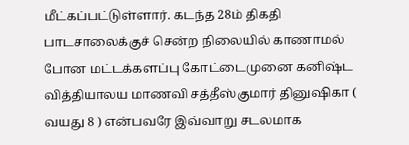மீட்கப்பட்டுள்ளார். கடந்த 28ம் திகதி பாடசாலைக்குச் சென்ற நிலையில் காணாமல் போன மட்டக்களப்பு கோட்டைமுனை கனிஷ்ட வித்தியாலய மாணவி சத்தீஸ்குமார் தினுஷிகா ( வயது 8 ) என்பவரே இவ்வாறு சடலமாக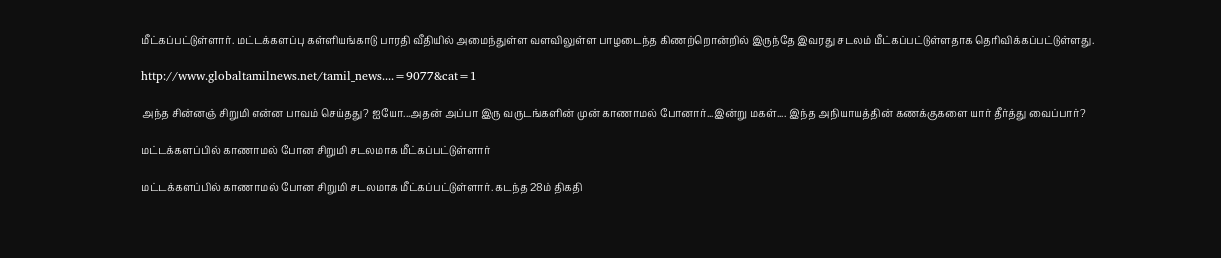மீட்கப்பட்டுள்ளார். மட்டக்களப்பு கள்ளியங்காடு பாரதி வீதியில் அமைந்துள்ள வளவிலுள்ள பாழடைந்த கிணற்றொன்றில் இருந்தே இவரது சடலம் மீட்கப்பட்டுள்ளதாக தெரிவிக்கப்பட்டுள்ளது.

http://www.globaltamilnews.net/tamil_news....=9077&cat=1

அந்த சின்னஞ் சிறுமி என்ன பாவம் செய்தது? ஐயோ...அதன் அப்பா இரு வருடங்களின் முன் காணாமல் போனார்...இன்று மகள்.... இந்த அநியாயத்தின் கணக்குகளை யார் தீர்த்து வைப்பார்?

மட்டக்களப்பில் காணாமல் போன சிறுமி சடலமாக மீட்கப்பட்டுள்ளார்

மட்டக்களப்பில் காணாமல் போன சிறுமி சடலமாக மீட்கப்பட்டுள்ளார். கடந்த 28ம் திகதி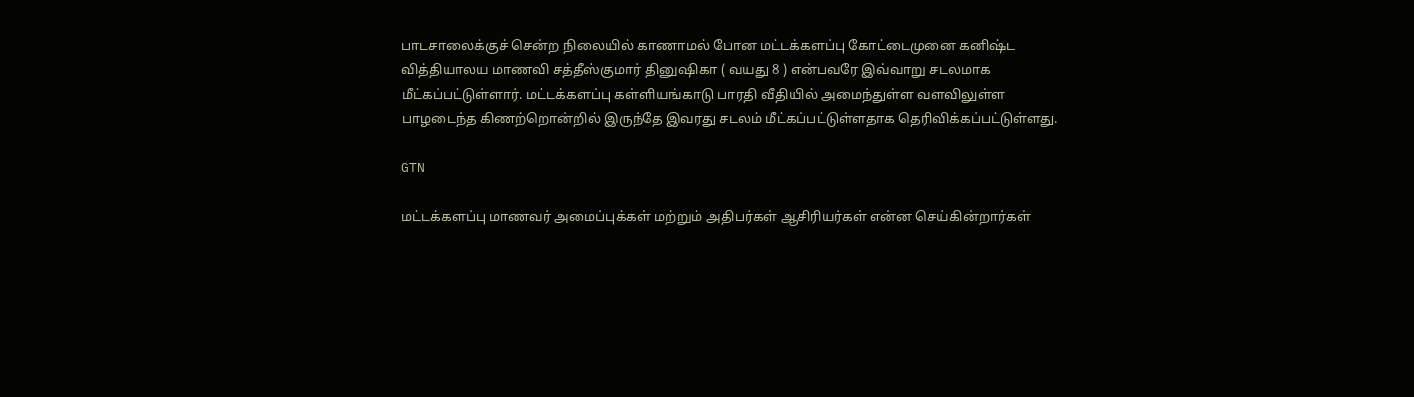பாடசாலைக்குச் சென்ற நிலையில் காணாமல் போன மட்டக்களப்பு கோட்டைமுனை கனிஷ்ட வித்தியாலய மாணவி சத்தீஸ்குமார் தினுஷிகா ( வயது 8 ) என்பவரே இவ்வாறு சடலமாக மீட்கப்பட்டுள்ளார். மட்டக்களப்பு கள்ளியங்காடு பாரதி வீதியில் அமைந்துள்ள வளவிலுள்ள பாழடைந்த கிணற்றொன்றில் இருந்தே இவரது சடலம் மீட்கப்பட்டுள்ளதாக தெரிவிக்கப்பட்டுள்ளது.

GTN

மட்டக்களப்பு மாணவர் அமைப்புக்கள் மற்றும் அதிபர்கள் ஆசிரியர்கள் என்ன செய்கின்றார்கள்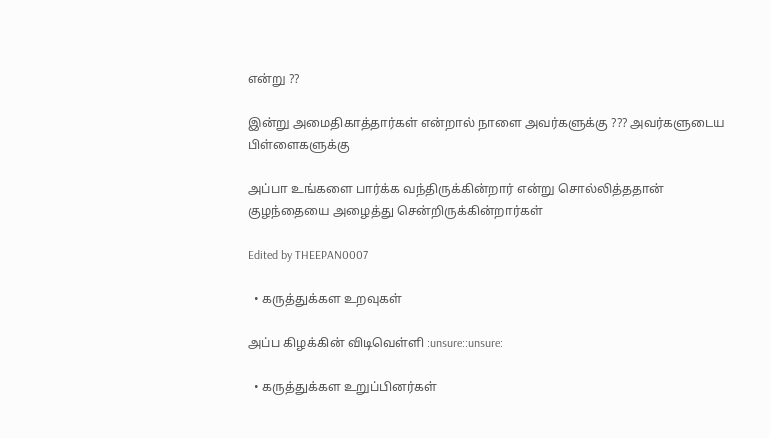என்று ??

இன்று அமைதிகாத்தார்கள் என்றால் நாளை அவர்களுக்கு ??? அவர்களுடைய பிள்ளைகளுக்கு

அப்பா உங்களை பார்க்க வந்திருக்கின்றார் என்று சொல்லித்ததான் குழந்தையை அழைத்து சென்றிருக்கின்றார்கள்

Edited by THEEPAN0007

  • கருத்துக்கள உறவுகள்

அப்ப கிழக்கின் விடிவெள்ளி :unsure::unsure:

  • கருத்துக்கள உறுப்பினர்கள்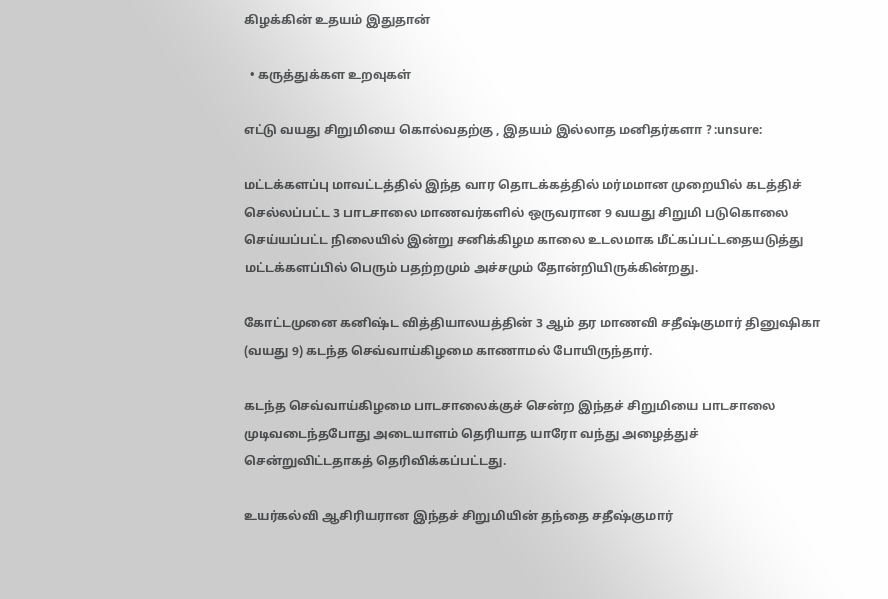கிழக்கின் உதயம் இதுதான்

  • கருத்துக்கள உறவுகள்

எட்டு வயது சிறுமியை கொல்வதற்கு , இதயம் இல்லாத மனிதர்களா ? :unsure:

மட்டக்களப்பு மாவட்டத்தில் இந்த வார தொடக்கத்தில் மர்மமான முறையில் கடத்திச் செல்லப்பட்ட 3 பாடசாலை மாணவர்களில் ஒருவரான 9 வயது சிறுமி படுகொலை செய்யப்பட்ட நிலையில் இன்று சனிக்கிழம காலை உடலமாக மீட்கப்பட்டதையடுத்து மட்டக்களப்பில் பெரும் பதற்றமும் அச்சமும் தோன்றியிருக்கின்றது.

கோட்டமுனை கனிஷ்ட வித்தியாலயத்தின் 3 ஆம் தர மாணவி சதீஷ்குமார் தினுஷிகா (வயது 9) கடந்த செவ்வாய்கிழமை காணாமல் போயிருந்தார்.

கடந்த செவ்வாய்கிழமை பாடசாலைக்குச் சென்ற இந்தச் சிறுமியை பாடசாலை முடிவடைந்தபோது அடையாளம் தெரியாத யாரோ வந்து அழைத்துச் சென்றுவிட்டதாகத் தெரிவிக்கப்பட்டது.

உயர்கல்வி ஆசிரியரான இந்தச் சிறுமியின் தந்தை சதீஷ்குமார்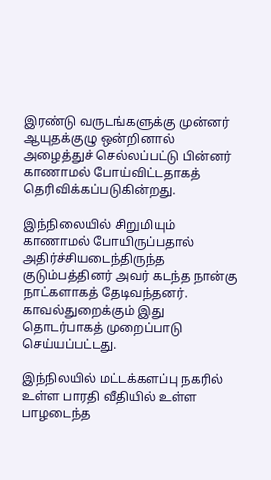இரண்டு வருடங்களுக்கு முன்னர் ஆயுதக்குழு ஒன்றினால் அழைத்துச் செல்லப்பட்டு பின்னர் காணாமல் போய்விட்டதாகத் தெரிவிக்கப்படுகின்றது.

இந்நிலையில் சிறுமியும் காணாமல் போயிருப்பதால் அதிர்ச்சியடைந்திருந்த குடும்பத்தினர் அவர் கடந்த நான்கு நாட்களாகத் தேடிவந்தனர். காவல்துறைக்கும் இது தொடர்பாகத் முறைப்பாடு செய்யப்பட்டது.

இந்நிலயில் மட்டக்களப்பு நகரில் உள்ள பாரதி வீதியில் உள்ள பாழடைந்த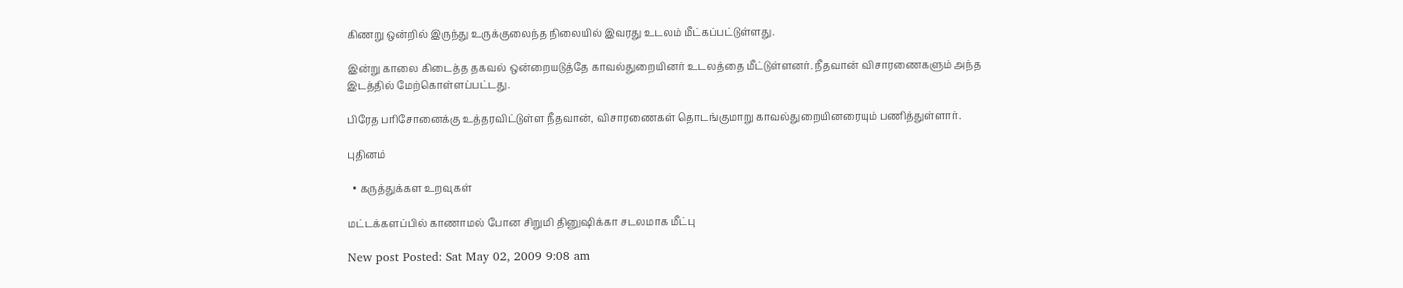கிணறு ஒன்றில் இருந்து உருக்குலைந்த நிலையில் இவரது உடலம் மீட்கப்பட்டுள்ளது.

இன்று காலை கிடைத்த தகவல் ஒன்றையடுத்தே காவல்துறையினர் உடலத்தை மீட்டுள்ளனர். நீதவான் விசாரணைகளும் அந்த இடத்தில் மேற்கொள்ளப்பட்டது.

பிரேத பரிசோனைக்கு உத்தரவிட்டுள்ள நீதவான், விசாரணைகள் தொடங்குமாறு காவல்துறையினரையும் பணித்துள்ளார்.

புதினம்

  • கருத்துக்கள உறவுகள்

மட்டக்களப்பில் காணாமல் போன சிறுமி தினுஷிக்கா சடலமாக மீட்பு

New post Posted: Sat May 02, 2009 9:08 am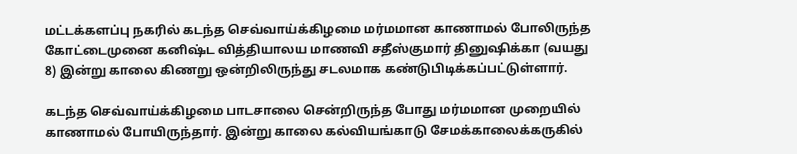மட்டக்களப்பு நகரில் கடந்த செவ்வாய்க்கிழமை மர்மமான காணாமல் போலிருந்த கோட்டைமுனை கனிஷ்ட வித்தியாலய மாணவி சதீஸ்குமார் தினுஷிக்கா (வயது 8) இன்று காலை கிணறு ஒன்றிலிருந்து சடலமாக கண்டுபிடிக்கப்பட்டுள்ளார்.

கடந்த செவ்வாய்க்கிழமை பாடசாலை சென்றிருந்த போது மர்மமான முறையில் காணாமல் போயிருந்தார். இன்று காலை கல்வியங்காடு சேமக்காலைக்கருகில்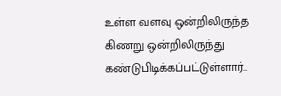உள்ள வளவு ஒன்றிலிருந்த கிணறு ஒன்றிலிருந்து கண்டுபிடிக்கப்பட்டுள்ளார்..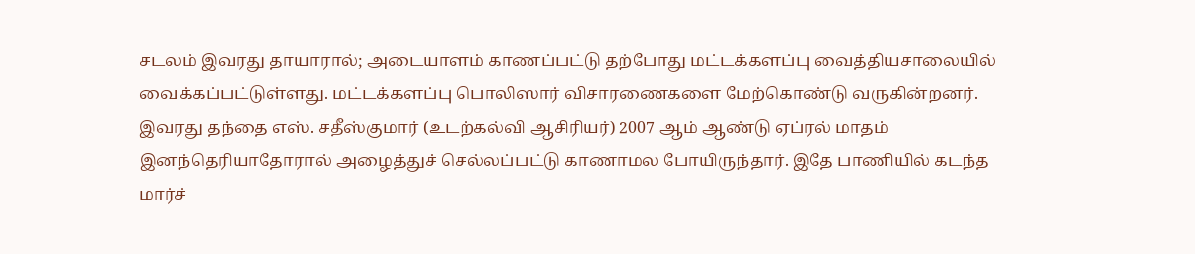சடலம் இவரது தாயாரால்; அடையாளம் காணப்பட்டு தற்போது மட்டக்களப்பு வைத்தியசாலையில் வைக்கப்பட்டுள்ளது. மட்டக்களப்பு பொலிஸார் விசாரணைகளை மேற்கொண்டு வருகின்றனர். இவரது தந்தை எஸ். சதீஸ்குமார் (உடற்கல்வி ஆசிரியர்) 2007 ஆம் ஆண்டு ஏப்ரல் மாதம் இனந்தெரியாதோரால் அழைத்துச் செல்லப்பட்டு காணாமல போயிருந்தார். இதே பாணியில் கடந்த மார்ச்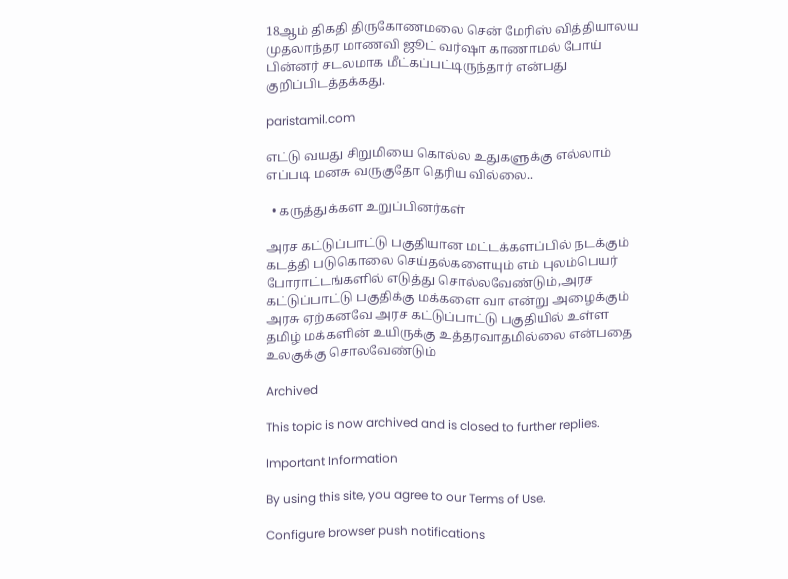18ஆம் திகதி திருகோணமலை சென் மேரிஸ் வித்தியாலய முதலாந்தர மாணவி ஜூட் வர்ஷா காணாமல் போய் பின்னர் சடலமாக மீட்கப்பட்டிருந்தார் என்பது குறிப்பிடத்தக்கது.

paristamil.com

எட்டு வயது சிறுமியை கொல்ல உதுகளுக்கு எல்லாம் எப்படி மனசு வருகுதோ தெரிய வில்லை..

  • கருத்துக்கள உறுப்பினர்கள்

அரச கட்டுப்பாட்டு பகுதியான மட்டக்களப்பில் நடக்கும் கடத்தி படுகொலை செய்தல்களையும் எம் புலம்பெயர் போராட்டங்களில் எடுத்து சொல்லவேண்டும்,அரச கட்டுப்பாட்டு பகுதிக்கு மக்களை வா என்று அழைக்கும் அரசு ஏற்கனவே அரச கட்டுப்பாட்டு பகுதியில் உள்ள தமிழ் மக்களின் உயிருக்கு உத்தரவாதமில்லை என்பதை உலகுக்கு சொலவேண்டும்

Archived

This topic is now archived and is closed to further replies.

Important Information

By using this site, you agree to our Terms of Use.

Configure browser push notifications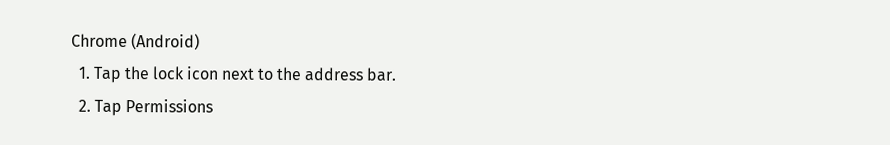Chrome (Android)
  1. Tap the lock icon next to the address bar.
  2. Tap Permissions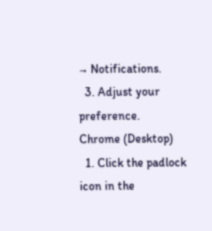→ Notifications.
  3. Adjust your preference.
Chrome (Desktop)
  1. Click the padlock icon in the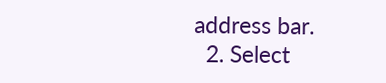address bar.
  2. Select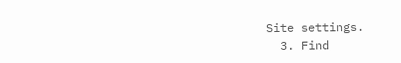Site settings.
  3. Find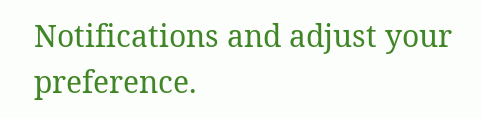Notifications and adjust your preference.